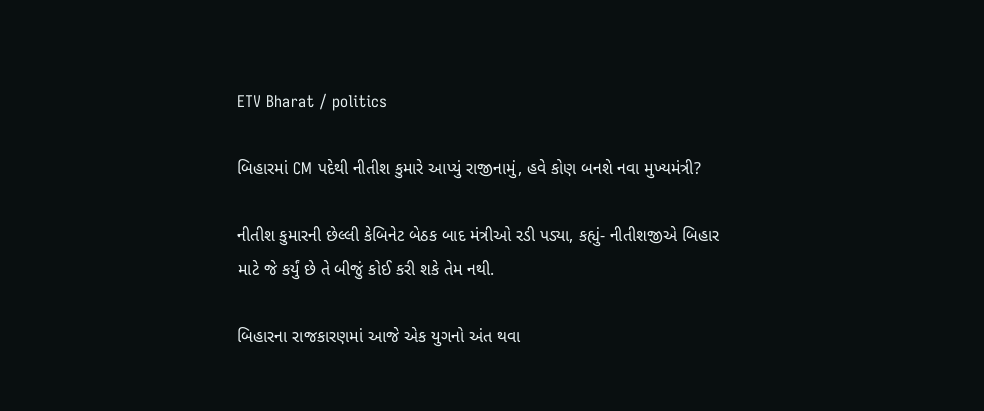ETV Bharat / politics

બિહારમાં CM પદેથી નીતીશ કુમારે આપ્યું રાજીનામું, હવે કોણ બનશે નવા મુખ્યમંત્રી?

નીતીશ કુમારની છેલ્લી કેબિનેટ બેઠક બાદ મંત્રીઓ રડી પડ્યા, કહ્યું- નીતીશજીએ બિહાર માટે જે કર્યું છે તે બીજું કોઈ કરી શકે તેમ નથી.

બિહારના રાજકારણમાં આજે એક યુગનો અંત થવા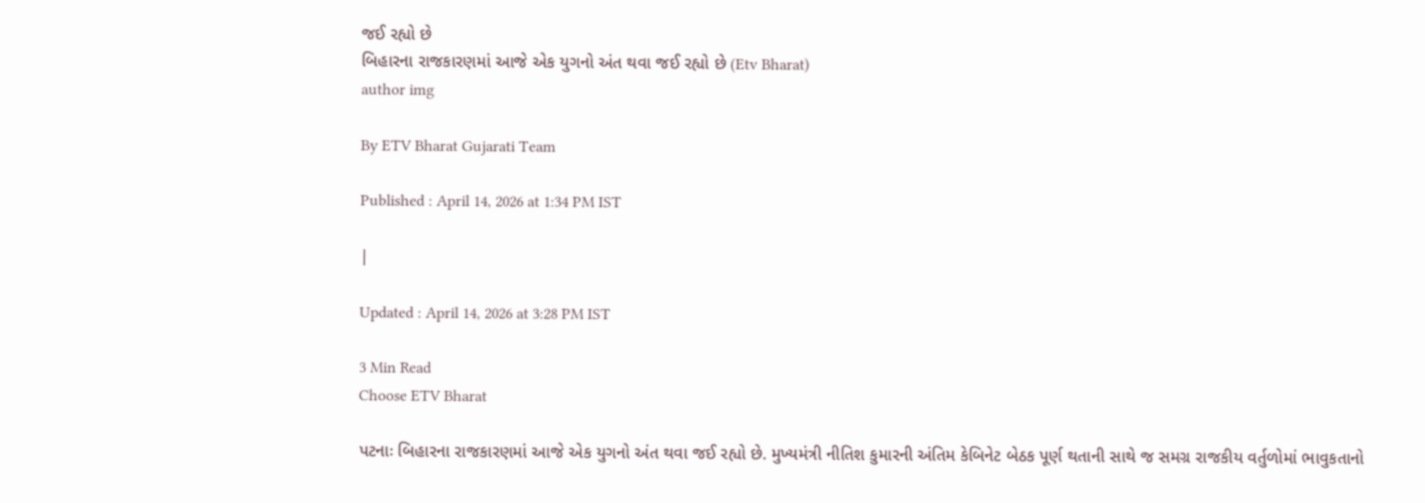જઈ રહ્યો છે
બિહારના રાજકારણમાં આજે એક યુગનો અંત થવા જઈ રહ્યો છે (Etv Bharat)
author img

By ETV Bharat Gujarati Team

Published : April 14, 2026 at 1:34 PM IST

|

Updated : April 14, 2026 at 3:28 PM IST

3 Min Read
Choose ETV Bharat

પટનાઃ બિહારના રાજકારણમાં આજે એક યુગનો અંત થવા જઈ રહ્યો છે. મુખ્યમંત્રી નીતિશ કુમારની અંતિમ કેબિનેટ બેઠક પૂર્ણ થતાની સાથે જ સમગ્ર રાજકીય વર્તુળોમાં ભાવુકતાનો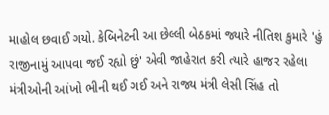માહોલ છવાઈ ગયો. કેબિનેટની આ છેલ્લી બેઠકમાં જ્યારે નીતિશ કુમારે 'હું રાજીનામું આપવા જઈ રહ્યો છું' એવી જાહેરાત કરી ત્યારે હાજર રહેલા મંત્રીઓની આંખો ભીની થઈ ગઈ અને રાજ્ય મંત્રી લેસી સિંહ તો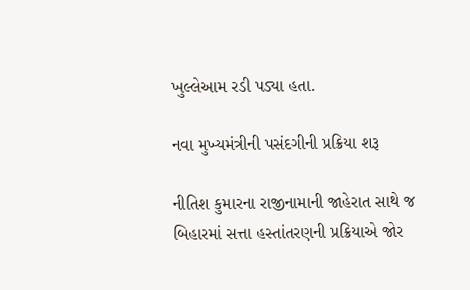ખુલ્લેઆમ રડી પડ્યા હતા.

નવા મુખ્યમંત્રીની પસંદગીની પ્રક્રિયા શરૂ

નીતિશ કુમારના રાજીનામાની જાહેરાત સાથે જ બિહારમાં સત્તા હસ્તાંતરણની પ્રક્રિયાએ જોર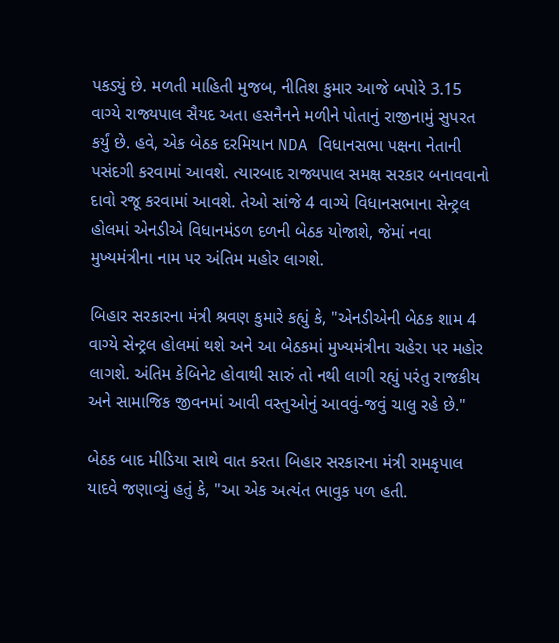પકડ્યું છે. મળતી માહિતી મુજબ, નીતિશ કુમાર આજે બપોરે 3.15 વાગ્યે રાજ્યપાલ સૈયદ અતા હસનૈનને મળીને પોતાનું રાજીનામું સુપરત કર્યું છે. હવે, એક બેઠક દરમિયાન NDA વિધાનસભા પક્ષના નેતાની પસંદગી કરવામાં આવશે. ત્યારબાદ રાજ્યપાલ સમક્ષ સરકાર બનાવવાનો દાવો રજૂ કરવામાં આવશે. તેઓ સાંજે 4 વાગ્યે વિધાનસભાના સેન્ટ્રલ હોલમાં એનડીએ વિધાનમંડળ દળની બેઠક યોજાશે, જેમાં નવા મુખ્યમંત્રીના નામ પર અંતિમ મહોર લાગશે.

બિહાર સરકારના મંત્રી શ્રવણ કુમારે કહ્યું કે, "એનડીએની બેઠક શામ 4 વાગ્યે સેન્ટ્રલ હોલમાં થશે અને આ બેઠકમાં મુખ્યમંત્રીના ચહેરા પર મહોર લાગશે. અંતિમ કેબિનેટ હોવાથી સારું તો નથી લાગી રહ્યું પરંતુ રાજકીય અને સામાજિક જીવનમાં આવી વસ્તુઓનું આવવું-જવું ચાલુ રહે છે."

બેઠક બાદ મીડિયા સાથે વાત કરતા બિહાર સરકારના મંત્રી રામકૃપાલ યાદવે જણાવ્યું હતું કે, "આ એક અત્યંત ભાવુક પળ હતી.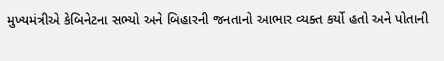મુખ્યમંત્રીએ કેબિનેટના સભ્યો અને બિહારની જનતાનો આભાર વ્યક્ત કર્યો હતો અને પોતાની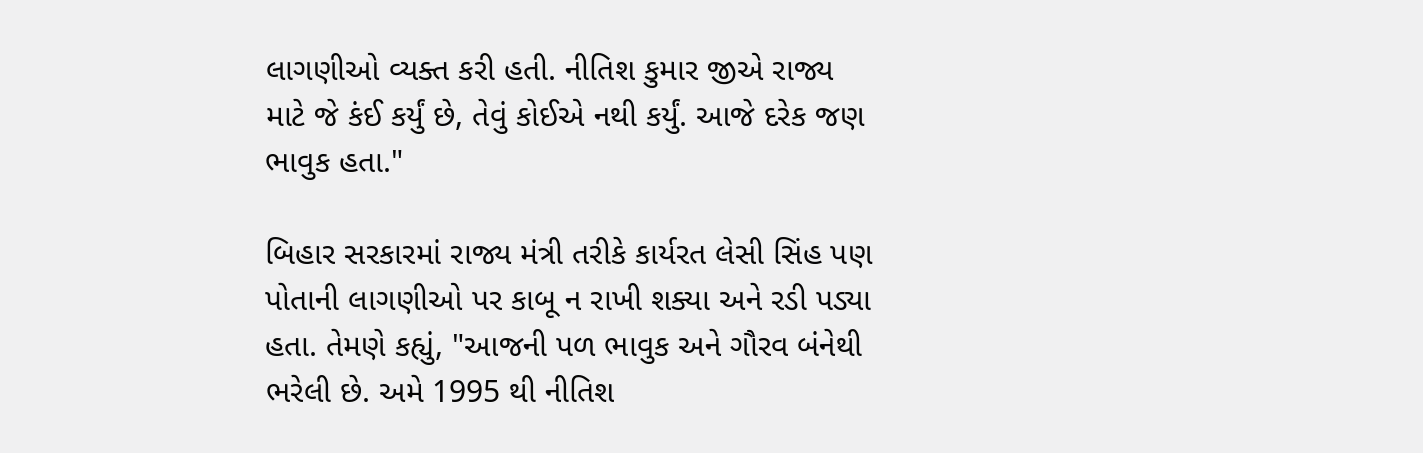લાગણીઓ વ્યક્ત કરી હતી. નીતિશ કુમાર જીએ રાજ્ય માટે જે કંઈ કર્યું છે, તેવું કોઈએ નથી કર્યું. આજે દરેક જણ ભાવુક હતા."

બિહાર સરકારમાં રાજ્ય મંત્રી તરીકે કાર્યરત લેસી સિંહ પણ પોતાની લાગણીઓ પર કાબૂ ન રાખી શક્યા અને રડી પડ્યા હતા. તેમણે કહ્યું, "આજની પળ ભાવુક અને ગૌરવ બંનેથી ભરેલી છે. અમે 1995 થી નીતિશ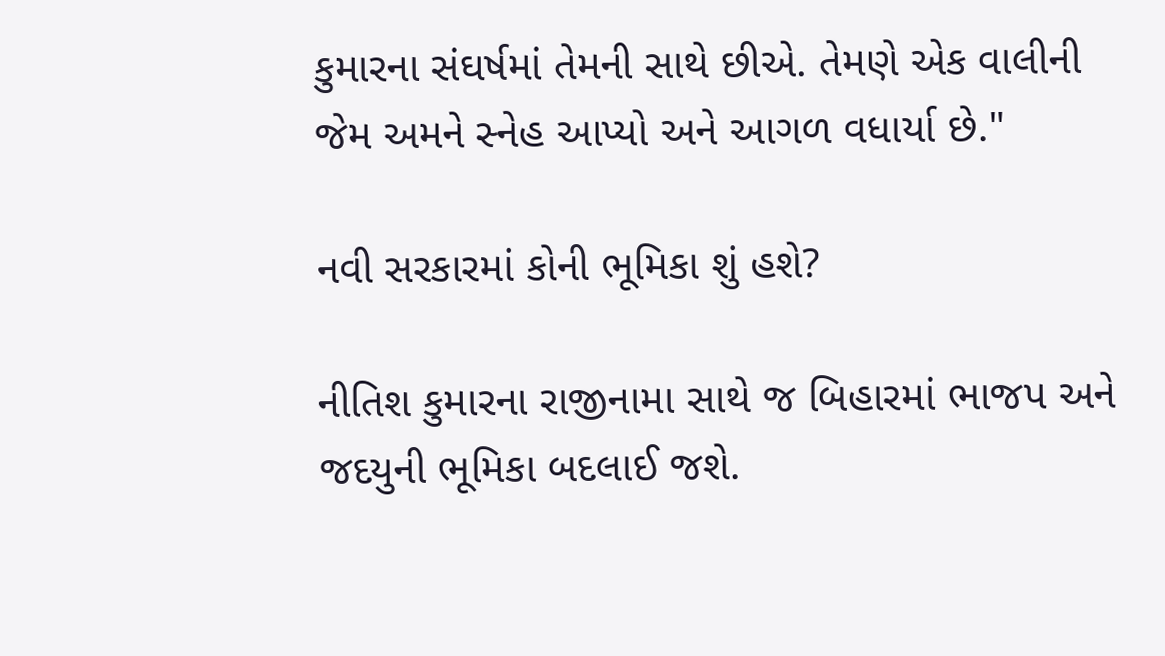કુમારના સંઘર્ષમાં તેમની સાથે છીએ. તેમણે એક વાલીની જેમ અમને સ્નેહ આપ્યો અને આગળ વધાર્યા છે."

નવી સરકારમાં કોની ભૂમિકા શું હશે?

નીતિશ કુમારના રાજીનામા સાથે જ બિહારમાં ભાજપ અને જદયુની ભૂમિકા બદલાઈ જશે.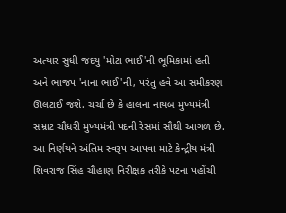અત્યાર સુધી જદયુ 'મોટા ભાઈ'ની ભૂમિકામાં હતી અને ભાજપ 'નાના ભાઈ'ની, પરંતુ હવે આ સમીકરણ ઊલટાઈ જશે. ચર્ચા છે કે હાલના નાયબ મુખ્યમંત્રી સમ્રાટ ચૌધરી મુખ્યમંત્રી પદની રેસમાં સૌથી આગળ છે. આ નિર્ણયને અંતિમ સ્વરૂપ આપવા માટે કેન્દ્રીય મંત્રી શિવરાજ સિંહ ચૌહાણ નિરીક્ષક તરીકે પટના પહોંચી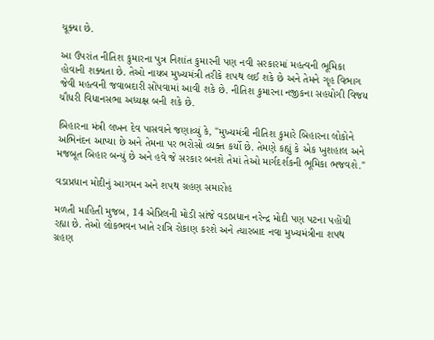ચૂક્યા છે.

આ ઉપરાંત નીતિશ કુમારના પુત્ર નિશાંત કુમારની પણ નવી સરકારમાં મહત્વની ભૂમિકા હોવાની શક્યતા છે. તેઓ નાયબ મુખ્યમંત્રી તરીકે શપથ લઈ શકે છે અને તેમને ગૃહ વિભાગ જેવી મહત્વની જવાબદારી સોંપવામાં આવી શકે છે. નીતિશ કુમારના નજીકના સહયોગી વિજય ચૌધરી વિધાનસભા અધ્યક્ષ બની શકે છે.

બિહારના મંત્રી લખન દેવ પાસવાને જણાવ્યું કે, "મુખ્યમંત્રી નીતિશ કુમારે બિહારના લોકોને અભિનંદન આપ્યા છે અને તેમના પર ભરોસો વ્યક્ત કર્યો છે. તેમણે કહ્યું કે એક ખુશહાલ અને મજબૂત બિહાર બન્યું છે અને હવે જે સરકાર બનશે તેમાં તેઓ માર્ગદર્શકની ભૂમિકા ભજવશે."

વડાપ્રધાન મોદીનું આગમન અને શપથ ગ્રહણ સમારોહ

મળતી માહિતી મુજબ, 14 એપ્રિલની મોડી સાંજે વડાપ્રધાન નરેન્દ્ર મોદી પણ પટના પહોંચી રહ્યા છે. તેઓ લોકભવન ખાતે રાત્રિ રોકાણ કરશે અને ત્યારબાદ નવા મુખ્યમંત્રીના શપથ ગ્રહણ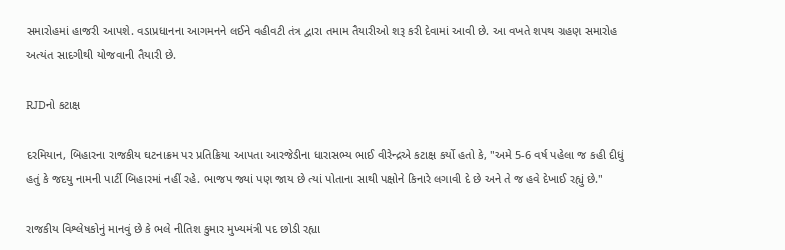સમારોહમાં હાજરી આપશે. વડાપ્રધાનના આગમનને લઈને વહીવટી તંત્ર દ્વારા તમામ તૈયારીઓ શરૂ કરી દેવામાં આવી છે. આ વખતે શપથ ગ્રહણ સમારોહ અત્યંત સાદગીથી યોજવાની તૈયારી છે.

RJDનો કટાક્ષ

દરમિયાન, બિહારના રાજકીય ઘટનાક્રમ પર પ્રતિક્રિયા આપતા આરજેડીના ધારાસભ્ય ભાઈ વીરેન્દ્રએ કટાક્ષ કર્યો હતો કે, "અમે 5-6 વર્ષ પહેલા જ કહી દીધું હતું કે જદયુ નામની પાર્ટી બિહારમાં નહીં રહે. ભાજપ જ્યાં પણ જાય છે ત્યાં પોતાના સાથી પક્ષોને કિનારે લગાવી દે છે અને તે જ હવે દેખાઈ રહ્યું છે."

રાજકીય વિશ્લેષકોનું માનવું છે કે ભલે નીતિશ કુમાર મુખ્યમંત્રી પદ છોડી રહ્યા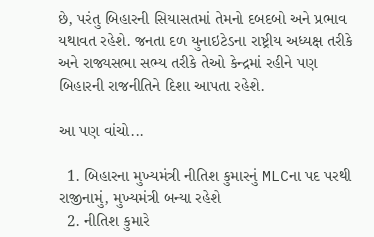છે, પરંતુ બિહારની સિયાસતમાં તેમનો દબદબો અને પ્રભાવ યથાવત રહેશે. જનતા દળ યુનાઇટેડના રાષ્ટ્રીય અધ્યક્ષ તરીકે અને રાજ્યસભા સભ્ય તરીકે તેઓ કેન્દ્રમાં રહીને પણ બિહારની રાજનીતિને દિશા આપતા રહેશે.

આ પણ વાંચો...

  1. બિહારના મુખ્યમંત્રી નીતિશ કુમારનું MLCના પદ પરથી રાજીનામું, મુખ્યમંત્રી બન્યા રહેશે
  2. નીતિશ કુમારે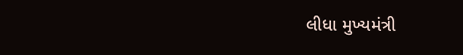લીધા મુખ્યમંત્રી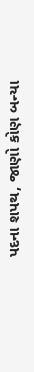પદના શપથ, જાણો કોણ બન્યા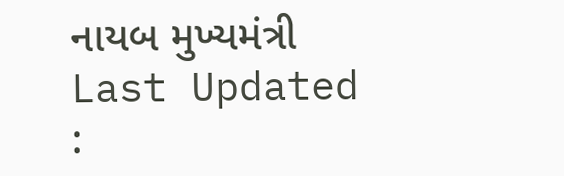નાયબ મુખ્યમંત્રી
Last Updated :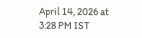April 14, 2026 at 3:28 PM IST